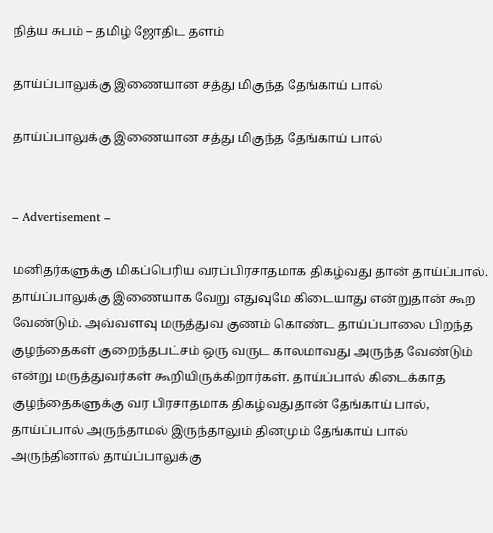நித்ய சுபம் – தமிழ் ஜோதிட தளம்

தாய்ப்பாலுக்கு இணையான சத்து மிகுந்த தேங்காய் பால்

தாய்ப்பாலுக்கு இணையான சத்து மிகுந்த தேங்காய் பால்


– Advertisement –

மனிதர்களுக்கு மிகப்பெரிய வரப்பிரசாதமாக திகழ்வது தான் தாய்ப்பால். தாய்ப்பாலுக்கு இணையாக வேறு எதுவுமே கிடையாது என்றுதான் கூற வேண்டும். அவ்வளவு மருத்துவ குணம் கொண்ட தாய்ப்பாலை பிறந்த குழந்தைகள் குறைந்தபட்சம் ஒரு வருட காலமாவது அருந்த வேண்டும் என்று மருத்துவர்கள் கூறியிருக்கிறார்கள். தாய்ப்பால் கிடைக்காத குழந்தைகளுக்கு வர பிரசாதமாக திகழ்வதுதான் தேங்காய் பால், தாய்ப்பால் அருந்தாமல் இருந்தாலும் தினமும் தேங்காய் பால் அருந்தினால் தாய்ப்பாலுக்கு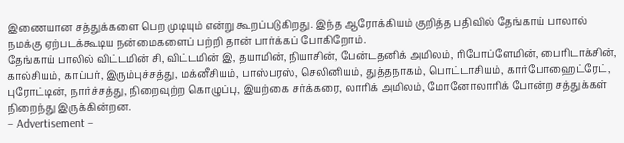இணையான சத்துக்களை பெற முடியும் என்று கூறப்படுகிறது. இந்த ஆரோக்கியம் குறித்த பதிவில் தேங்காய் பாலால் நமக்கு ஏற்படக்கூடிய நன்மைகளைப் பற்றி தான் பார்க்கப் போகிறோம்.
தேங்காய் பாலில் விட்டமின் சி, விட்டமின் இ, தயாமின், நியாசின், பேன்டதனிக் அமிலம், ரிபோப்ளேமின், பைரிடாக்சின், கால்சியம், காப்பர், இரும்புச்சத்து, மக்னீசியம், பாஸ்பரஸ், செலினியம், துத்தநாகம், பொட்டாசியம், கார்போஹைட்ரேட், புரோட்டின், நார்ச்சத்து, நிறைவுற்ற கொழுப்பு, இயற்கை சர்க்கரை, லாரிக் அமிலம், மோனோலாரிக் போன்ற சத்துக்கள் நிறைந்து இருக்கின்றன.
– Advertisement –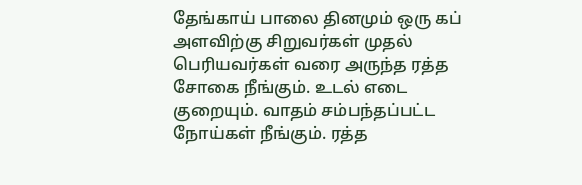தேங்காய் பாலை தினமும் ஒரு கப் அளவிற்கு சிறுவர்கள் முதல் பெரியவர்கள் வரை அருந்த ரத்த சோகை நீங்கும். உடல் எடை குறையும். வாதம் சம்பந்தப்பட்ட நோய்கள் நீங்கும். ரத்த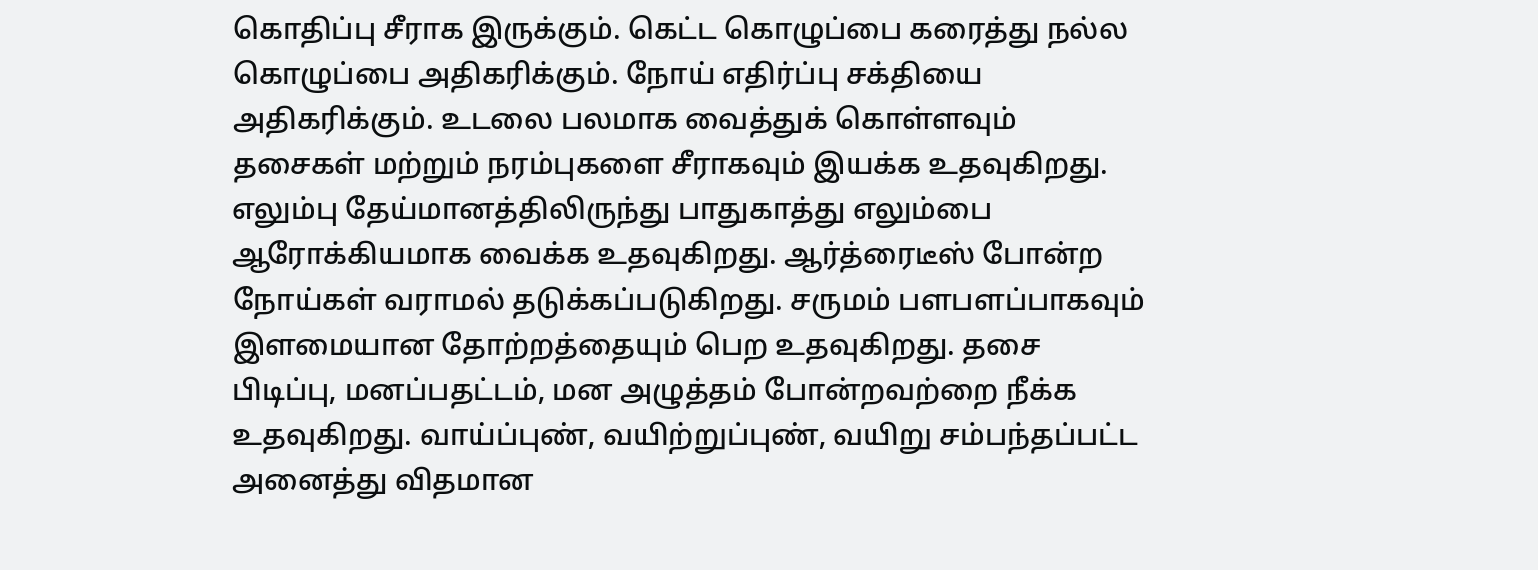கொதிப்பு சீராக இருக்கும். கெட்ட கொழுப்பை கரைத்து நல்ல கொழுப்பை அதிகரிக்கும். நோய் எதிர்ப்பு சக்தியை அதிகரிக்கும். உடலை பலமாக வைத்துக் கொள்ளவும் தசைகள் மற்றும் நரம்புகளை சீராகவும் இயக்க உதவுகிறது.
எலும்பு தேய்மானத்திலிருந்து பாதுகாத்து எலும்பை ஆரோக்கியமாக வைக்க உதவுகிறது. ஆர்த்ரைடீஸ் போன்ற நோய்கள் வராமல் தடுக்கப்படுகிறது. சருமம் பளபளப்பாகவும் இளமையான தோற்றத்தையும் பெற உதவுகிறது. தசை பிடிப்பு, மனப்பதட்டம், மன அழுத்தம் போன்றவற்றை நீக்க உதவுகிறது. வாய்ப்புண், வயிற்றுப்புண், வயிறு சம்பந்தப்பட்ட அனைத்து விதமான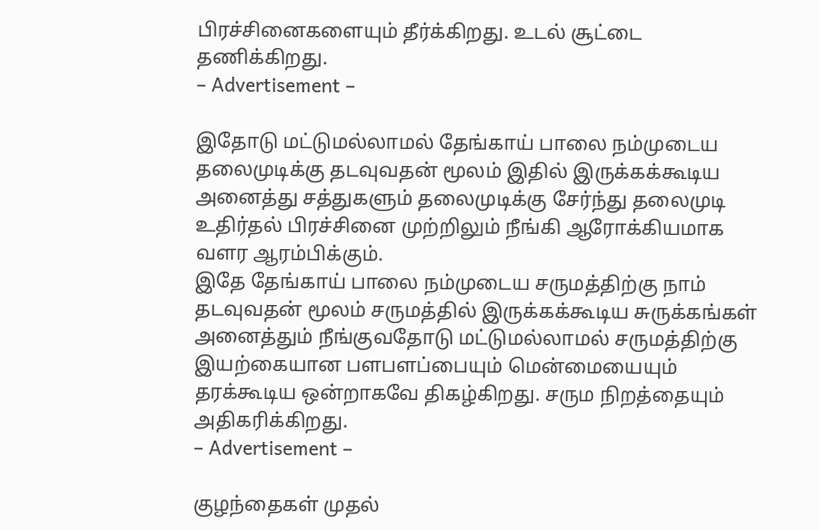பிரச்சினைகளையும் தீர்க்கிறது. உடல் சூட்டை தணிக்கிறது.
– Advertisement –

இதோடு மட்டுமல்லாமல் தேங்காய் பாலை நம்முடைய தலைமுடிக்கு தடவுவதன் மூலம் இதில் இருக்கக்கூடிய அனைத்து சத்துகளும் தலைமுடிக்கு சேர்ந்து தலைமுடி உதிர்தல் பிரச்சினை முற்றிலும் நீங்கி ஆரோக்கியமாக வளர ஆரம்பிக்கும்.
இதே தேங்காய் பாலை நம்முடைய சருமத்திற்கு நாம் தடவுவதன் மூலம் சருமத்தில் இருக்கக்கூடிய சுருக்கங்கள் அனைத்தும் நீங்குவதோடு மட்டுமல்லாமல் சருமத்திற்கு இயற்கையான பளபளப்பையும் மென்மையையும் தரக்கூடிய ஒன்றாகவே திகழ்கிறது. சரும நிறத்தையும் அதிகரிக்கிறது.
– Advertisement –

குழந்தைகள் முதல்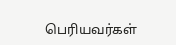பெரியவர்கள்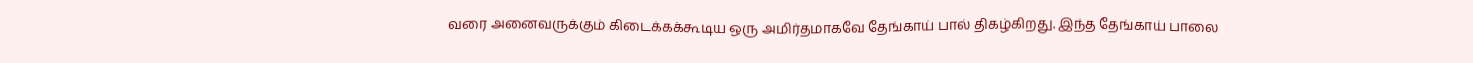வரை அனைவருக்கும் கிடைக்கக்கூடிய ஒரு அமிர்தமாகவே தேங்காய் பால் திகழ்கிறது. இந்த தேங்காய் பாலை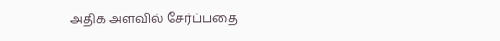அதிக அளவில் சேர்ப்பதை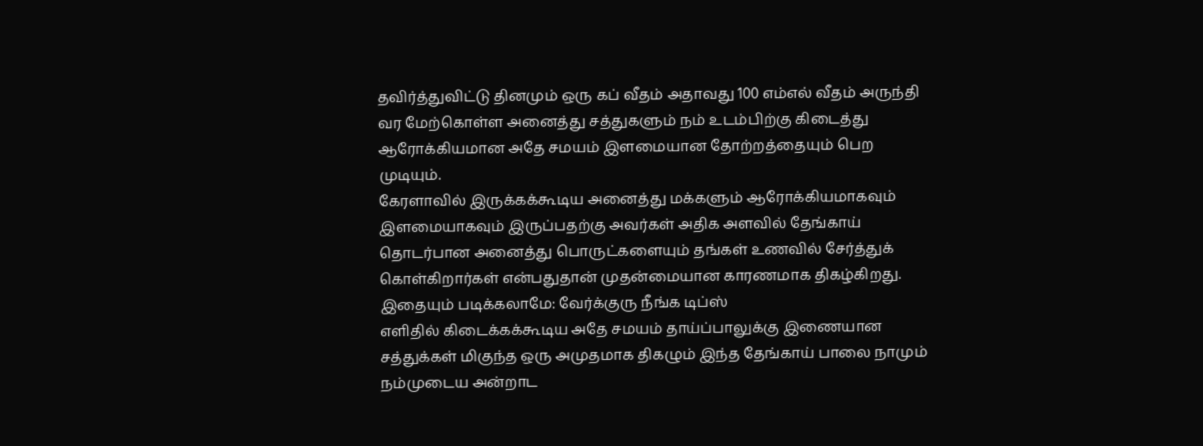தவிர்த்துவிட்டு தினமும் ஒரு கப் வீதம் அதாவது 100 எம்எல் வீதம் அருந்தி வர மேற்கொள்ள அனைத்து சத்துகளும் நம் உடம்பிற்கு கிடைத்து ஆரோக்கியமான அதே சமயம் இளமையான தோற்றத்தையும் பெற முடியும்.
கேரளாவில் இருக்கக்கூடிய அனைத்து மக்களும் ஆரோக்கியமாகவும் இளமையாகவும் இருப்பதற்கு அவர்கள் அதிக அளவில் தேங்காய் தொடர்பான அனைத்து பொருட்களையும் தங்கள் உணவில் சேர்த்துக் கொள்கிறார்கள் என்பதுதான் முதன்மையான காரணமாக திகழ்கிறது.
இதையும் படிக்கலாமே: வேர்க்குரு நீங்க டிப்ஸ்
எளிதில் கிடைக்கக்கூடிய அதே சமயம் தாய்ப்பாலுக்கு இணையான சத்துக்கள் மிகுந்த ஒரு அமுதமாக திகழும் இந்த தேங்காய் பாலை நாமும் நம்முடைய அன்றாட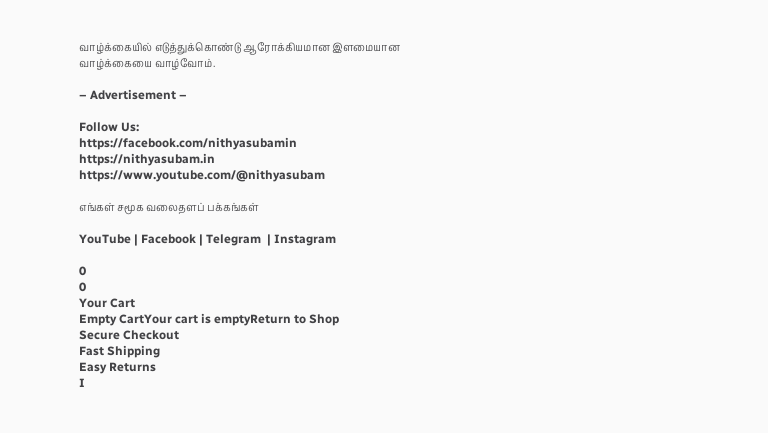வாழ்க்கையில் எடுத்துக்கொண்டு ஆரோக்கியமான இளமையான வாழ்க்கையை வாழ்வோம்.

– Advertisement –

Follow Us:
https://facebook.com/nithyasubamin
https://nithyasubam.in
https://www.youtube.com/@nithyasubam

எங்கள் சமூக வலைதளப் பக்கங்கள்

YouTube | Facebook | Telegram  | Instagram

0
0
Your Cart
Empty CartYour cart is emptyReturn to Shop
Secure Checkout
Fast Shipping
Easy Returns
I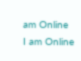am Online
I am Online